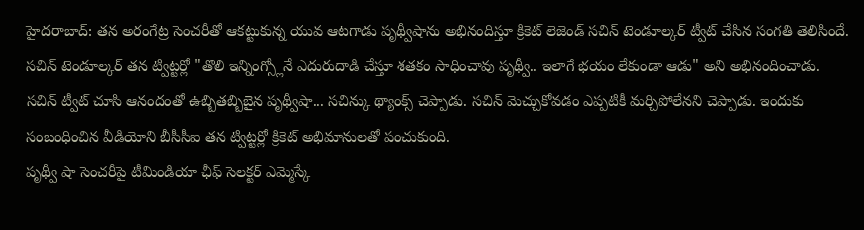హైదరాబాద్: తన అరంగేట్ర సెంచరీతో ఆకట్టుకున్న యువ ఆటగాడు పృథ్వీషాను అభినందిస్తూ క్రికెట్ లెజెండ్ సచిన్ టెండూల్కర్ ట్వీట్ చేసిన సంగతి తెలిసిందే. సచిన్ టెండూల్కర్ తన ట్విట్టర్లో "తొలి ఇన్నింగ్స్లోనే ఎదురుదాడి చేస్తూ శతకం సాధించావు పృథ్వీ.. ఇలాగే భయం లేకుండా ఆడు" అని అభినందించాడు.
సచిన్ ట్వీట్ చూసి ఆనందంతో ఉబ్బితబ్బిబైన పృథ్వీషా... సచిన్కు థ్యాంక్స్ చెప్పాడు. సచిన్ మెచ్చుకోవడం ఎప్పటికీ మర్చిపోలేనని చెప్పాడు. ఇందుకు సంబంధించిన వీడియోని బీసీసీఐ తన ట్విట్టర్లో క్రికెట్ అభిమానులతో పంచుకుంది.
పృథ్వీ షా సెంచరీపై టీమిండియా ఛీఫ్ సెలక్టర్ ఎమ్మెస్కే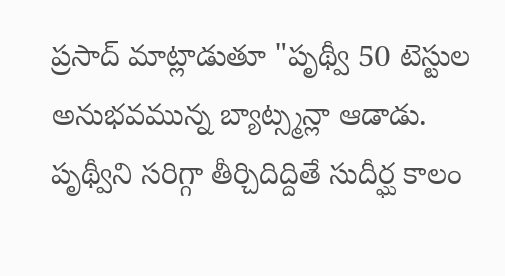ప్రసాద్ మాట్లాడుతూ "పృథ్వీ 50 టెస్టుల అనుభవమున్న బ్యాట్స్మన్లా ఆడాడు. పృథ్వీని సరిగ్గా తీర్చిదిద్దితే సుదీర్ఘ కాలం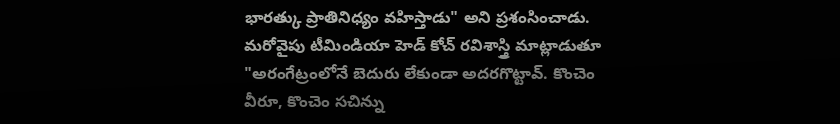భారత్కు ప్రాతినిధ్యం వహిస్తాడు" అని ప్రశంసించాడు. మరోవైపు టీమిండియా హెడ్ కోచ్ రవిశాస్త్రి మాట్లాడుతూ "అరంగేట్రంలోనే బెదురు లేకుండా అదరగొట్టావ్. కొంచెం వీరూ, కొంచెం సచిన్ను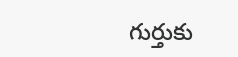గుర్తుకు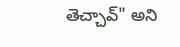తెచ్చావ్" అని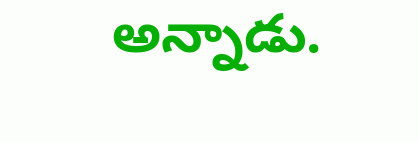అన్నాడు.